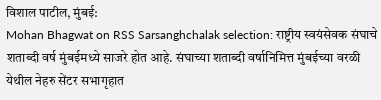विशाल पाटील, मुंबई:
Mohan Bhagwat on RSS Sarsanghchalak selection: राष्ट्रीय स्वयंसेवक संघाचे शताब्दी वर्ष मुंबईमध्ये साजरे होत आहे. संघाच्या शताब्दी वर्षानिमित्त मुंबईच्या वरळी येथील नेहरु सेंटर सभागृहात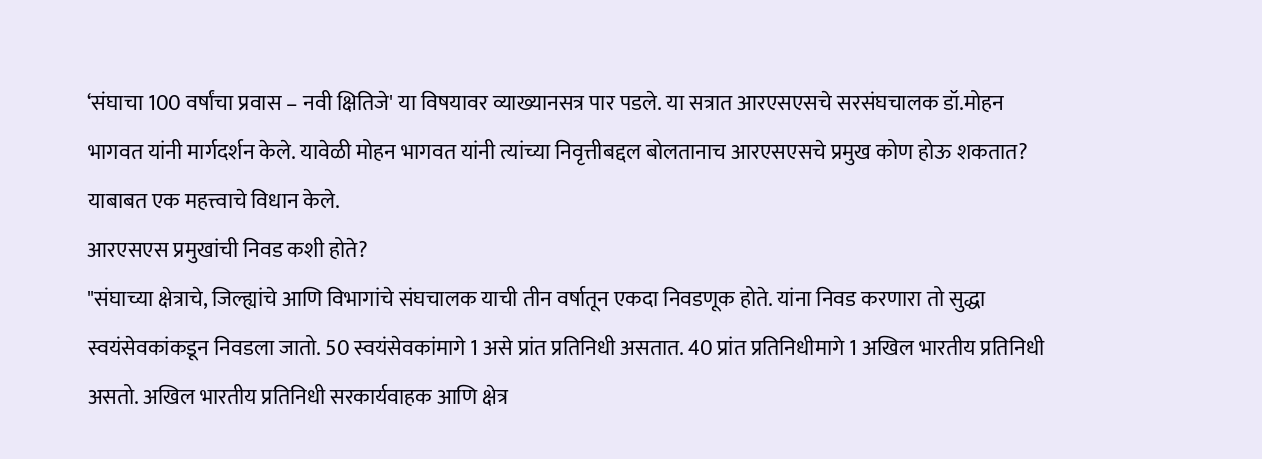‘संघाचा 100 वर्षांचा प्रवास – नवी क्षितिजे' या विषयावर व्याख्यानसत्र पार पडले. या सत्रात आरएसएसचे सरसंघचालक डॉ.मोहन भागवत यांनी मार्गदर्शन केले. यावेळी मोहन भागवत यांनी त्यांच्या निवृत्तीबद्दल बोलतानाच आरएसएसचे प्रमुख कोण होऊ शकतात? याबाबत एक महत्त्वाचे विधान केले.
आरएसएस प्रमुखांची निवड कशी होते?
"संघाच्या क्षेत्राचे, जिल्ह्यांचे आणि विभागांचे संघचालक याची तीन वर्षातून एकदा निवडणूक होते. यांना निवड करणारा तो सुद्धा स्वयंसेवकांकडून निवडला जातो. 50 स्वयंसेवकांमागे 1 असे प्रांत प्रतिनिधी असतात. 40 प्रांत प्रतिनिधीमागे 1 अखिल भारतीय प्रतिनिधी असतो. अखिल भारतीय प्रतिनिधी सरकार्यवाहक आणि क्षेत्र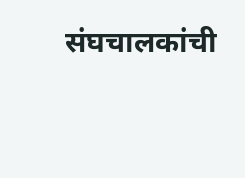संघचालकांची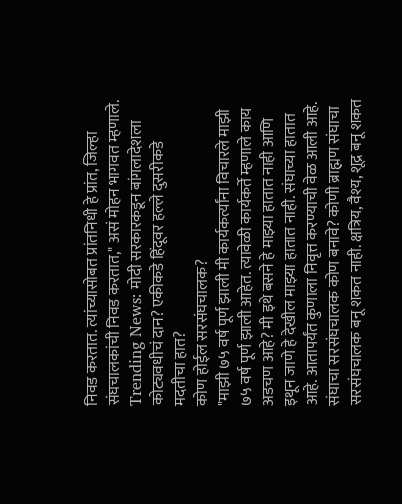निवड करतात. त्यांच्यासोबत प्रांतनिधी हे प्रांत, जिल्हा संघचालकांची निवड करतात," असं मोहन भागवत म्हणाले.
Trending News: मोदी सरकारकडून बांगलादेशला कोट्यवधीचं दान? एकीकडे हिंदूवर हल्ले दुसरीकडे मदतीचा हात?
कोण होईल सरसंघचालक?
"माझी ७५ वर्ष पूर्ण झाली मी कार्यकर्त्यांना विचारले माझी ७५ वर्ष पूर्ण झाली आहेत. त्यावेळी कार्यकर्ते म्हणाले काय अडचण आहे? मी इथे बसने हे माझ्या हातात नाही आणि इथून जाणे हे देखील माझ्या हातात नाही. संघाच्या हातात आहे. आतापर्यंत कुणाला निवृत्त करण्याची वेळ आली आहे. संघाचा सरसंघचालक कोण बनावे? कोणी ब्राह्मण संघाचा सरसंघचालक बनू शकत नाही. क्षत्रिय, वैश्य, शूद्र बनू शकत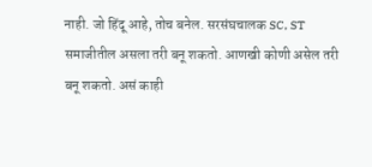नाही. जो हिंदू आहे, तोच बनेल. सरसंघचालक SC, ST समाजीतील असला तरी बनू शकतो. आणखी कोणी असेल तरी बनू शकतो. असं काही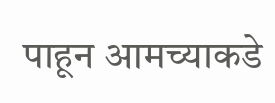पाहून आमच्याकडे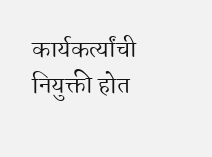कार्यकर्त्यांची नियुक्ती होत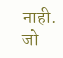नाही. जो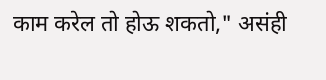काम करेल तो होऊ शकतो," असंही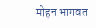मोहन भागवत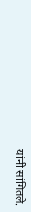यांनी सांगितले.